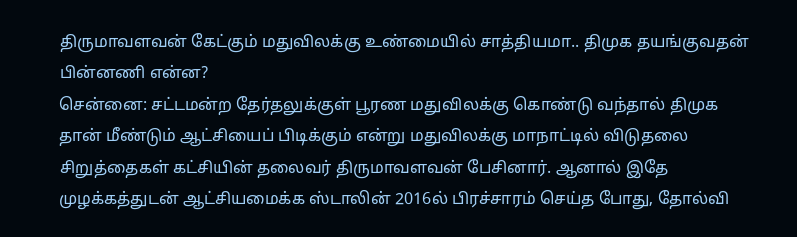திருமாவளவன் கேட்கும் மதுவிலக்கு உண்மையில் சாத்தியமா.. திமுக தயங்குவதன் பின்னணி என்ன?
சென்னை: சட்டமன்ற தேர்தலுக்குள் பூரண மதுவிலக்கு கொண்டு வந்தால் திமுக தான் மீண்டும் ஆட்சியைப் பிடிக்கும் என்று மதுவிலக்கு மாநாட்டில் விடுதலை சிறுத்தைகள் கட்சியின் தலைவர் திருமாவளவன் பேசினார். ஆனால் இதே முழக்கத்துடன் ஆட்சியமைக்க ஸ்டாலின் 2016ல் பிரச்சாரம் செய்த போது, தோல்வி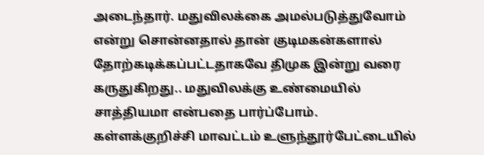அடைந்தார். மதுவிலக்கை அமல்படுத்துவோம் என்று சொன்னதால் தான் குடிமகன்களால் தோற்கடிக்கப்பட்டதாகவே திமுக இன்று வரை கருதுகிறது.. மதுவிலக்கு உண்மையில் சாத்தியமா என்பதை பார்ப்போம்.
கள்ளக்குறிச்சி மாவட்டம் உளுந்தூர்பேட்டையில்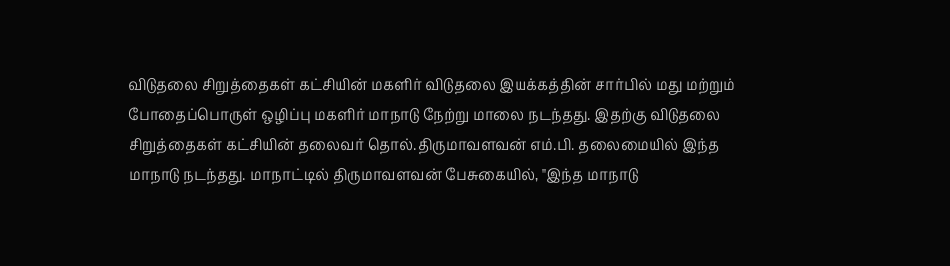விடுதலை சிறுத்தைகள் கட்சியின் மகளிர் விடுதலை இயக்கத்தின் சார்பில் மது மற்றும் போதைப்பொருள் ஒழிப்பு மகளிர் மாநாடு நேற்று மாலை நடந்தது. இதற்கு விடுதலை சிறுத்தைகள் கட்சியின் தலைவர் தொல்.திருமாவளவன் எம்.பி. தலைமையில் இந்த மாநாடு நடந்தது. மாநாட்டில் திருமாவளவன் பேசுகையில், "இந்த மாநாடு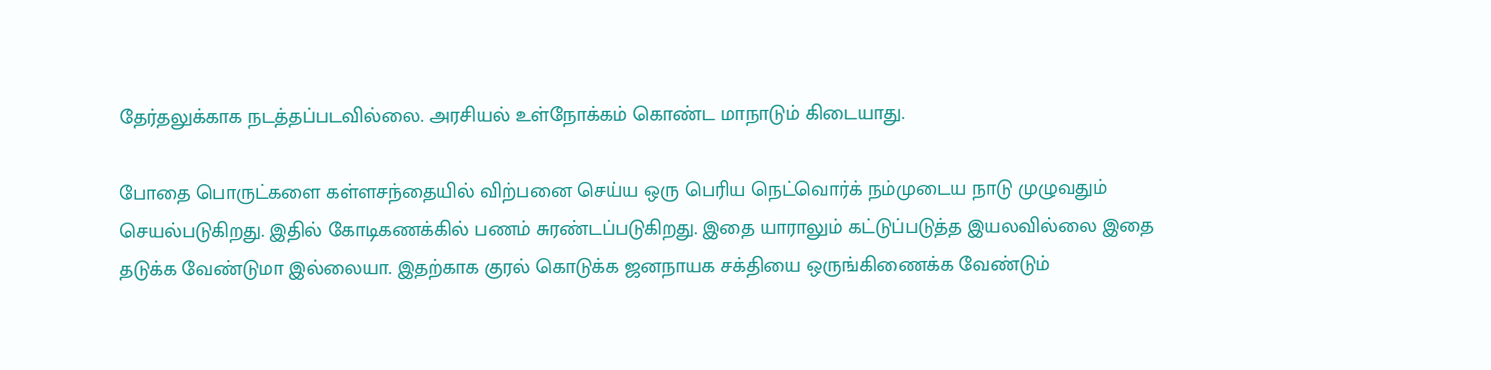தேர்தலுக்காக நடத்தப்படவில்லை. அரசியல் உள்நோக்கம் கொண்ட மாநாடும் கிடையாது.

போதை பொருட்களை கள்ளசந்தையில் விற்பனை செய்ய ஒரு பெரிய நெட்வொர்க் நம்முடைய நாடு முழுவதும் செயல்படுகிறது. இதில் கோடிகணக்கில் பணம் சுரண்டப்படுகிறது. இதை யாராலும் கட்டுப்படுத்த இயலவில்லை இதை தடுக்க வேண்டுமா இல்லையா. இதற்காக குரல் கொடுக்க ஜனநாயக சக்தியை ஒருங்கிணைக்க வேண்டும்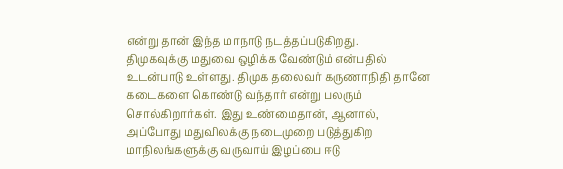என்று தான் இந்த மாநாடு நடத்தப்படுகிறது.
திமுகவுக்கு மதுவை ஒழிக்க வேண்டும் என்பதில் உடன்பாடு உள்ளது. திமுக தலைவர் கருணாநிதி தானே கடைகளை கொண்டு வந்தார் என்று பலரும் சொல்கிறார்கள். இது உண்மைதான், ஆனால், அப்போது மதுவிலக்கு நடைமுறை படுத்துகிற மாநிலங்களுக்கு வருவாய் இழப்பை ஈடு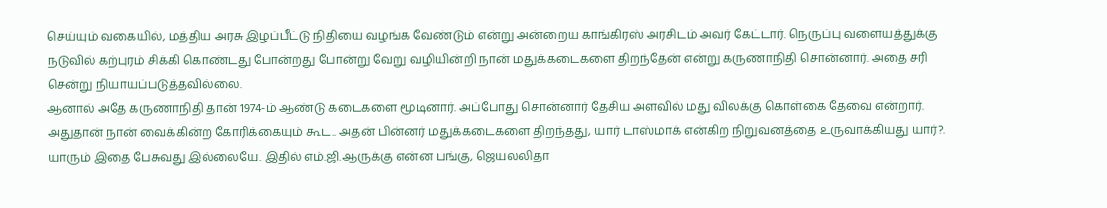செய்யும் வகையில், மத்திய அரசு இழப்பீட்டு நிதியை வழங்க வேண்டும் என்று அன்றைய காங்கிரஸ் அரசிடம் அவர் கேட்டார். நெருப்பு வளையத்துக்கு நடுவில் கற்புரம் சிக்கி கொண்டது போன்றது போன்று வேறு வழியின்றி நான் மதுக்கடைகளை திறந்தேன் என்று கருணாநிதி சொன்னார். அதை சரி சென்று நியாயப்படுத்தவில்லை.
ஆனால் அதே கருணாநிதி தான் 1974-ம் ஆண்டு கடைகளை மூடினார். அப்போது சொன்னார் தேசிய அளவில் மது விலக்கு கொள்கை தேவை என்றார். அதுதான் நான் வைக்கின்ற கோரிக்கையும் கூட.. அதன் பின்னர் மதுக்கடைகளை திறந்தது, யார் டாஸ்மாக் என்கிற நிறுவனத்தை உருவாக்கியது யார்?. யாரும் இதை பேசுவது இல்லையே. இதில் எம்.ஜி.ஆருக்கு என்ன பங்கு, ஜெயலலிதா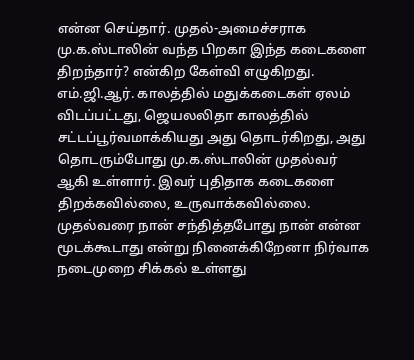என்ன செய்தார். முதல்-அமைச்சராக மு.க.ஸ்டாலின் வந்த பிறகா இந்த கடைகளை திறந்தார்? என்கிற கேள்வி எழுகிறது.
எம்.ஜி.ஆர். காலத்தில் மதுக்கடைகள் ஏலம் விடப்பட்டது, ஜெயலலிதா காலத்தில் சட்டப்பூர்வமாக்கியது அது தொடர்கிறது, அது தொடரும்போது மு.க.ஸ்டாலின் முதல்வர் ஆகி உள்ளார். இவர் புதிதாக கடைகளை திறக்கவில்லை, உருவாக்கவில்லை. முதல்வரை நான் சந்தித்தபோது நான் என்ன மூடக்கூடாது என்று நினைக்கிறேனா நிர்வாக நடைமுறை சிக்கல் உள்ளது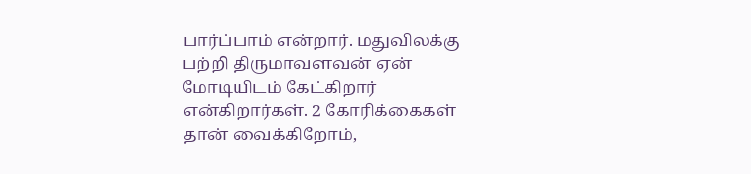பார்ப்பாம் என்றார். மதுவிலக்கு பற்றி திருமாவளவன் ஏன் மோடியிடம் கேட்கிறார் என்கிறார்கள். 2 கோரிக்கைகள் தான் வைக்கிறோம்,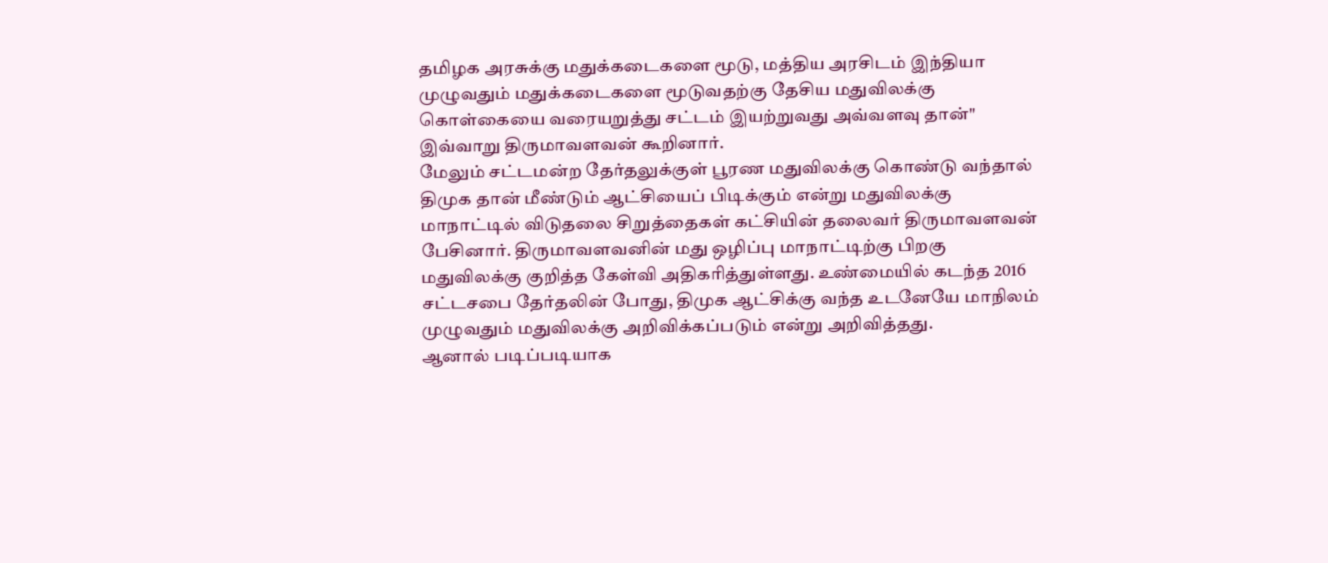தமிழக அரசுக்கு மதுக்கடைகளை மூடு, மத்திய அரசிடம் இந்தியா முழுவதும் மதுக்கடைகளை மூடுவதற்கு தேசிய மதுவிலக்கு கொள்கையை வரையறுத்து சட்டம் இயற்றுவது அவ்வளவு தான்" இவ்வாறு திருமாவளவன் கூறினார்.
மேலும் சட்டமன்ற தேர்தலுக்குள் பூரண மதுவிலக்கு கொண்டு வந்தால் திமுக தான் மீண்டும் ஆட்சியைப் பிடிக்கும் என்று மதுவிலக்கு மாநாட்டில் விடுதலை சிறுத்தைகள் கட்சியின் தலைவர் திருமாவளவன் பேசினார். திருமாவளவனின் மது ஒழிப்பு மாநாட்டிற்கு பிறகு மதுவிலக்கு குறித்த கேள்வி அதிகரித்துள்ளது. உண்மையில் கடந்த 2016 சட்டசபை தேர்தலின் போது, திமுக ஆட்சிக்கு வந்த உடனேயே மாநிலம் முழுவதும் மதுவிலக்கு அறிவிக்கப்படும் என்று அறிவித்தது.
ஆனால் படிப்படியாக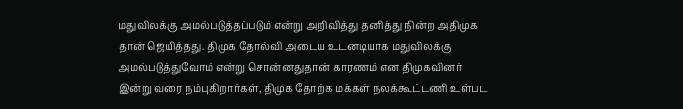மதுவிலக்கு அமல்படுத்தப்படும் என்று அறிவித்து தனித்து நின்ற அதிமுக தான் ஜெயித்தது. திமுக தோல்வி அடைய உடனடியாக மதுவிலக்கு அமல்படுத்துவோம் என்று சொன்னதுதான் காரணம் என திமுகவினர் இன்று வரை நம்புகிறார்கள், திமுக தோற்க மக்கள் நலக்கூட்டணி உள்பட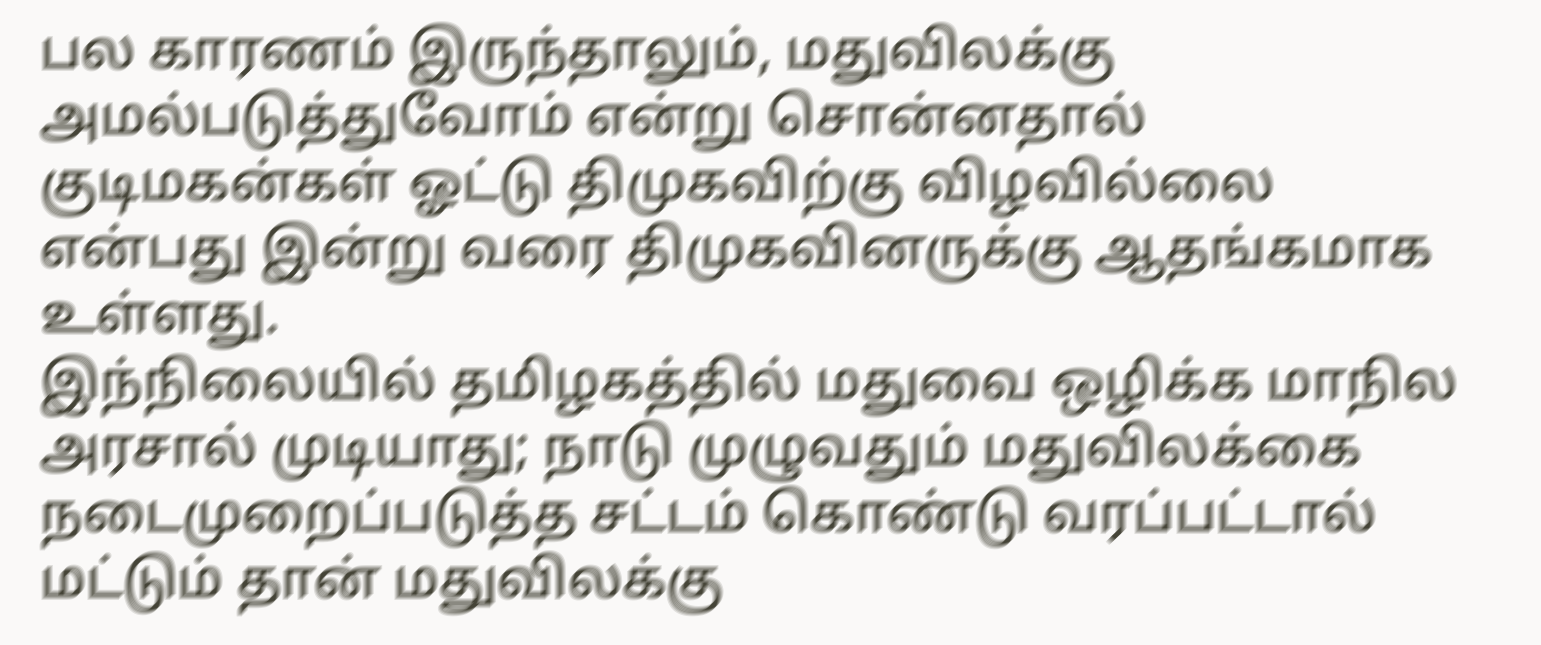பல காரணம் இருந்தாலும், மதுவிலக்கு அமல்படுத்துவோம் என்று சொன்னதால் குடிமகன்கள் ஓட்டு திமுகவிற்கு விழவில்லை என்பது இன்று வரை திமுகவினருக்கு ஆதங்கமாக உள்ளது.
இந்நிலையில் தமிழகத்தில் மதுவை ஒழிக்க மாநில அரசால் முடியாது; நாடு முழுவதும் மதுவிலக்கை நடைமுறைப்படுத்த சட்டம் கொண்டு வரப்பட்டால் மட்டும் தான் மதுவிலக்கு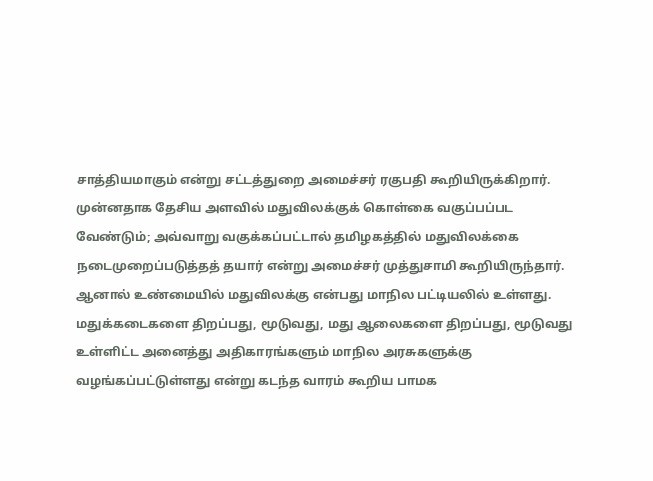சாத்தியமாகும் என்று சட்டத்துறை அமைச்சர் ரகுபதி கூறியிருக்கிறார். முன்னதாக தேசிய அளவில் மதுவிலக்குக் கொள்கை வகுப்பப்பட வேண்டும்; அவ்வாறு வகுக்கப்பட்டால் தமிழகத்தில் மதுவிலக்கை நடைமுறைப்படுத்தத் தயார் என்று அமைச்சர் முத்துசாமி கூறியிருந்தார்.
ஆனால் உண்மையில் மதுவிலக்கு என்பது மாநில பட்டியலில் உள்ளது. மதுக்கடைகளை திறப்பது, மூடுவது, மது ஆலைகளை திறப்பது, மூடுவது உள்ளிட்ட அனைத்து அதிகாரங்களும் மாநில அரசுகளுக்கு வழங்கப்பட்டுள்ளது என்று கடந்த வாரம் கூறிய பாமக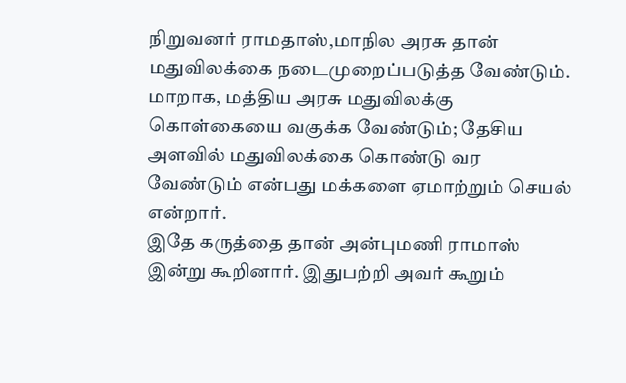நிறுவனர் ராமதாஸ்,மாநில அரசு தான் மதுவிலக்கை நடைமுறைப்படுத்த வேண்டும். மாறாக, மத்திய அரசு மதுவிலக்கு கொள்கையை வகுக்க வேண்டும்; தேசிய அளவில் மதுவிலக்கை கொண்டு வர வேண்டும் என்பது மக்களை ஏமாற்றும் செயல் என்றார்.
இதே கருத்தை தான் அன்புமணி ராமாஸ் இன்று கூறினார். இதுபற்றி அவர் கூறும்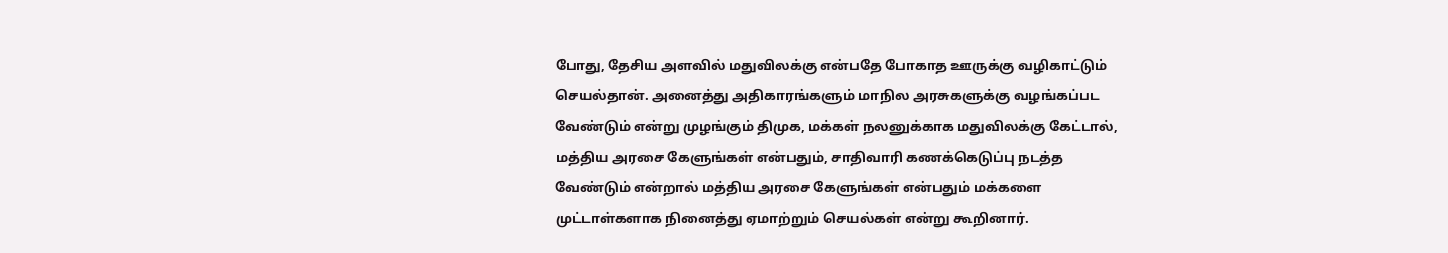போது, தேசிய அளவில் மதுவிலக்கு என்பதே போகாத ஊருக்கு வழிகாட்டும் செயல்தான். அனைத்து அதிகாரங்களும் மாநில அரசுகளுக்கு வழங்கப்பட வேண்டும் என்று முழங்கும் திமுக, மக்கள் நலனுக்காக மதுவிலக்கு கேட்டால், மத்திய அரசை கேளுங்கள் என்பதும், சாதிவாரி கணக்கெடுப்பு நடத்த வேண்டும் என்றால் மத்திய அரசை கேளுங்கள் என்பதும் மக்களை முட்டாள்களாக நினைத்து ஏமாற்றும் செயல்கள் என்று கூறினார்.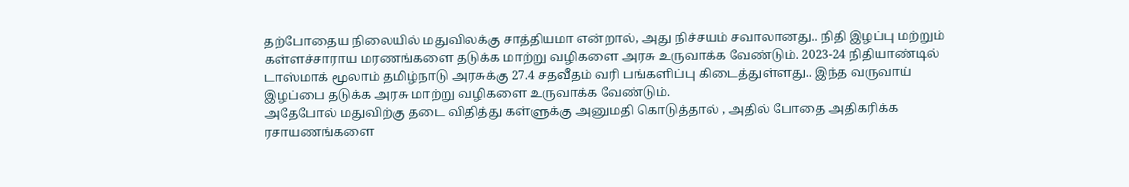தற்போதைய நிலையில் மதுவிலக்கு சாத்தியமா என்றால், அது நிச்சயம் சவாலானது.. நிதி இழப்பு மற்றும் கள்ளச்சாராய மரணங்களை தடுக்க மாற்று வழிகளை அரசு உருவாக்க வேண்டும். 2023-24 நிதியாண்டில் டாஸ்மாக் மூலாம் தமிழ்நாடு அரசுக்கு 27.4 சதவீதம் வரி பங்களிப்பு கிடைத்துள்ளது.. இந்த வருவாய் இழப்பை தடுக்க அரசு மாற்று வழிகளை உருவாக்க வேண்டும்.
அதேபோல் மதுவிற்கு தடை விதித்து கள்ளுக்கு அனுமதி கொடுத்தால் , அதில் போதை அதிகரிக்க ரசாயணங்களை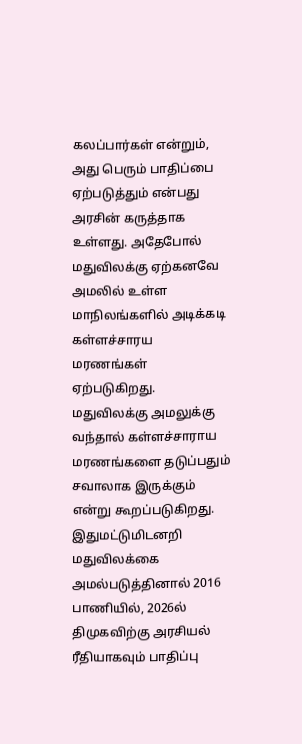கலப்பார்கள் என்றும், அது பெரும் பாதிப்பை ஏற்படுத்தும் என்பது அரசின் கருத்தாக உள்ளது. அதேபோல் மதுவிலக்கு ஏற்கனவே அமலில் உள்ள மாநிலங்களில் அடிக்கடி கள்ளச்சாரய மரணங்கள் ஏற்படுகிறது. மதுவிலக்கு அமலுக்கு வந்தால் கள்ளச்சாராய மரணங்களை தடுப்பதும் சவாலாக இருக்கும் என்று கூறப்படுகிறது. இதுமட்டுமிடனறி மதுவிலக்கை அமல்படுத்தினால் 2016 பாணியில், 2026ல் திமுகவிற்கு அரசியல் ரீதியாகவும் பாதிப்பு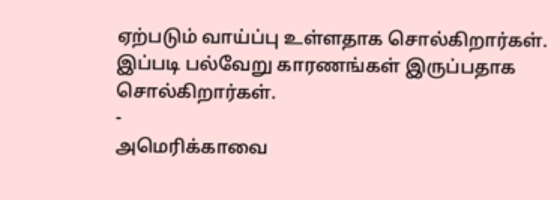ஏற்படும் வாய்ப்பு உள்ளதாக சொல்கிறார்கள். இப்படி பல்வேறு காரணங்கள் இருப்பதாக சொல்கிறார்கள்.
-
அமெரிக்காவை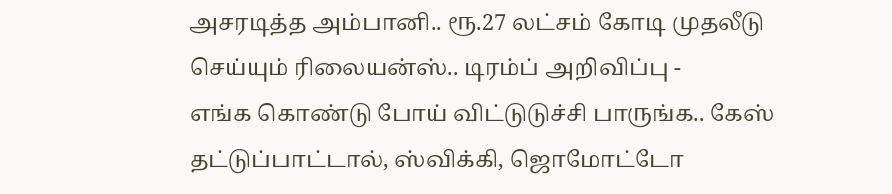அசரடித்த அம்பானி.. ரூ.27 லட்சம் கோடி முதலீடு செய்யும் ரிலையன்ஸ்.. டிரம்ப் அறிவிப்பு -
எங்க கொண்டு போய் விட்டுடுச்சி பாருங்க.. கேஸ் தட்டுப்பாட்டால், ஸ்விக்கி, ஜொமோட்டோ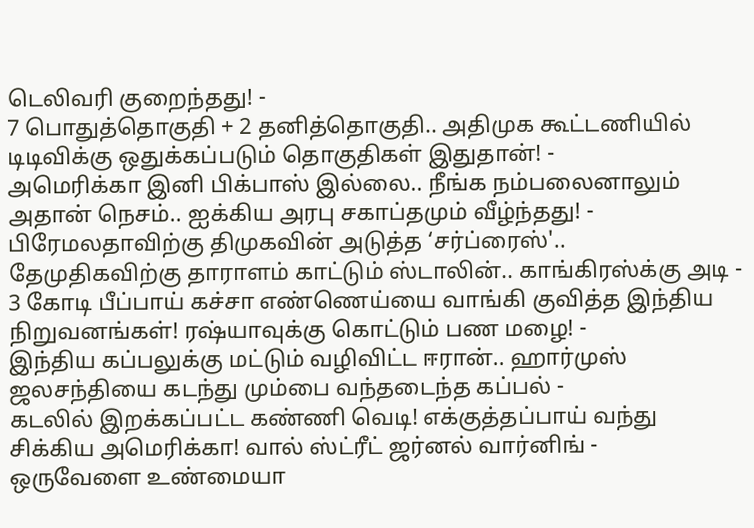டெலிவரி குறைந்தது! -
7 பொதுத்தொகுதி + 2 தனித்தொகுதி.. அதிமுக கூட்டணியில் டிடிவிக்கு ஒதுக்கப்படும் தொகுதிகள் இதுதான்! -
அமெரிக்கா இனி பிக்பாஸ் இல்லை.. நீங்க நம்பலைனாலும் அதான் நெசம்.. ஐக்கிய அரபு சகாப்தமும் வீழ்ந்தது! -
பிரேமலதாவிற்கு திமுகவின் அடுத்த ‘சர்ப்ரைஸ்'.. தேமுதிகவிற்கு தாராளம் காட்டும் ஸ்டாலின்.. காங்கிரஸ்க்கு அடி -
3 கோடி பீப்பாய் கச்சா எண்ணெய்யை வாங்கி குவித்த இந்திய நிறுவனங்கள்! ரஷ்யாவுக்கு கொட்டும் பண மழை! -
இந்திய கப்பலுக்கு மட்டும் வழிவிட்ட ஈரான்.. ஹார்முஸ் ஜலசந்தியை கடந்து மும்பை வந்தடைந்த கப்பல் -
கடலில் இறக்கப்பட்ட கண்ணி வெடி! எக்குத்தப்பாய் வந்து சிக்கிய அமெரிக்கா! வால் ஸ்ட்ரீட் ஜர்னல் வார்னிங் -
ஒருவேளை உண்மையா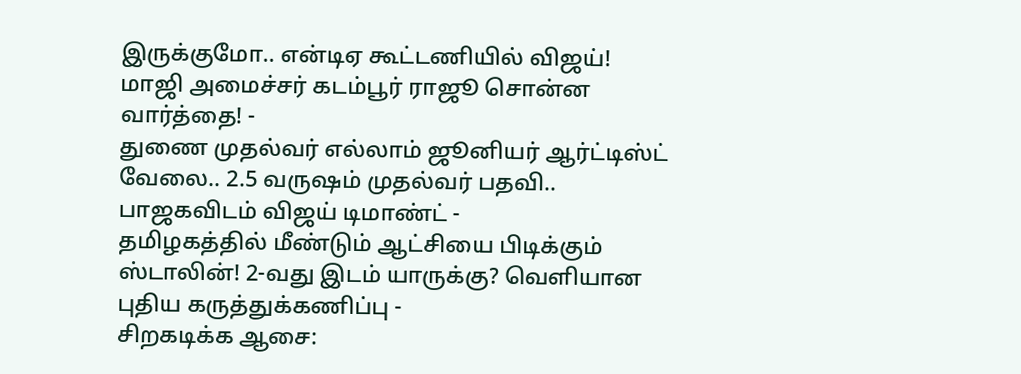இருக்குமோ.. என்டிஏ கூட்டணியில் விஜய்! மாஜி அமைச்சர் கடம்பூர் ராஜூ சொன்ன வார்த்தை! -
துணை முதல்வர் எல்லாம் ஜூனியர் ஆர்ட்டிஸ்ட் வேலை.. 2.5 வருஷம் முதல்வர் பதவி.. பாஜகவிடம் விஜய் டிமாண்ட் -
தமிழகத்தில் மீண்டும் ஆட்சியை பிடிக்கும் ஸ்டாலின்! 2-வது இடம் யாருக்கு? வெளியான புதிய கருத்துக்கணிப்பு -
சிறகடிக்க ஆசை: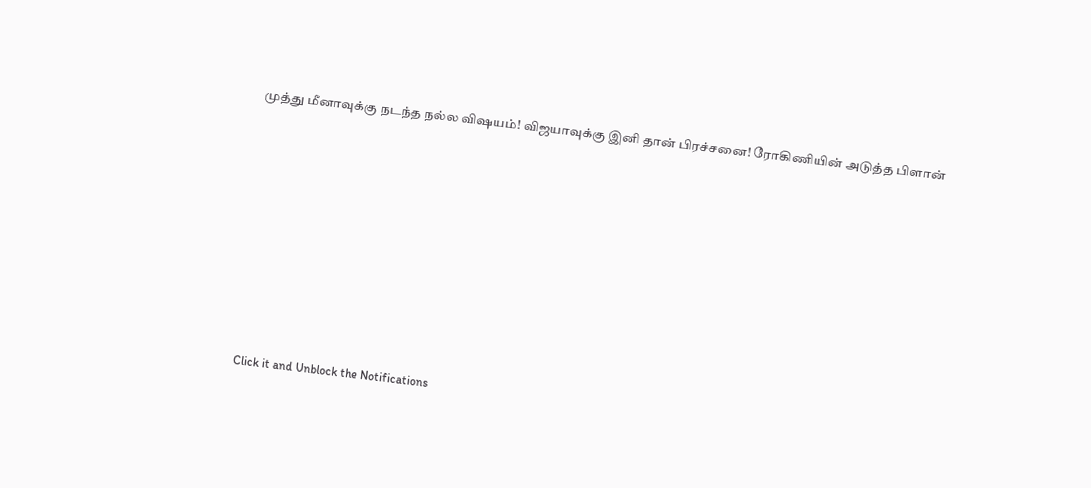முத்து மீனாவுக்கு நடந்த நல்ல விஷயம்! விஜயாவுக்கு இனி தான் பிரச்சனை! ரோகிணியின் அடுத்த பிளான்












Click it and Unblock the Notifications